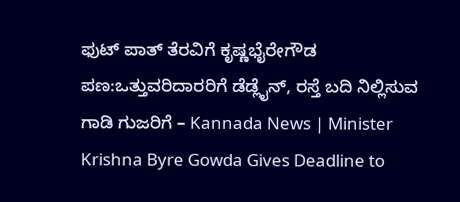ಫುಟ್ ಪಾತ್ ತೆರವಿಗೆ ಕೃಷ್ಣಭೈರೇಗೌಡ ಪಣ:ಒತ್ತುವರಿದಾರರಿಗೆ ಡೆಡ್ಲೈನ್, ರಸ್ತೆ ಬದಿ ನಿಲ್ಲಿಸುವ ಗಾಡಿ ಗುಜರಿಗೆ – Kannada News | Minister Krishna Byre Gowda Gives Deadline to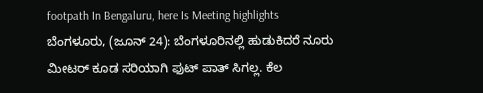footpath In Bengaluru, here Is Meeting highlights
ಬೆಂಗಳೂರು, (ಜೂನ್ 24): ಬೆಂಗಳೂರಿನಲ್ಲಿ ಹುಡುಕಿದರೆ ನೂರು ಮೀಟರ್ ಕೂಡ ಸರಿಯಾಗಿ ಫುಟ್ ಪಾತ್ ಸಿಗಲ್ಲ. ಕೆಲ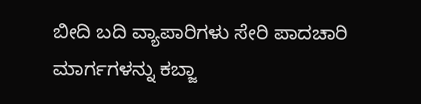ಬೀದಿ ಬದಿ ವ್ಯಾಪಾರಿಗಳು ಸೇರಿ ಪಾದಚಾರಿ ಮಾರ್ಗಗಳನ್ನು ಕಬ್ಜಾ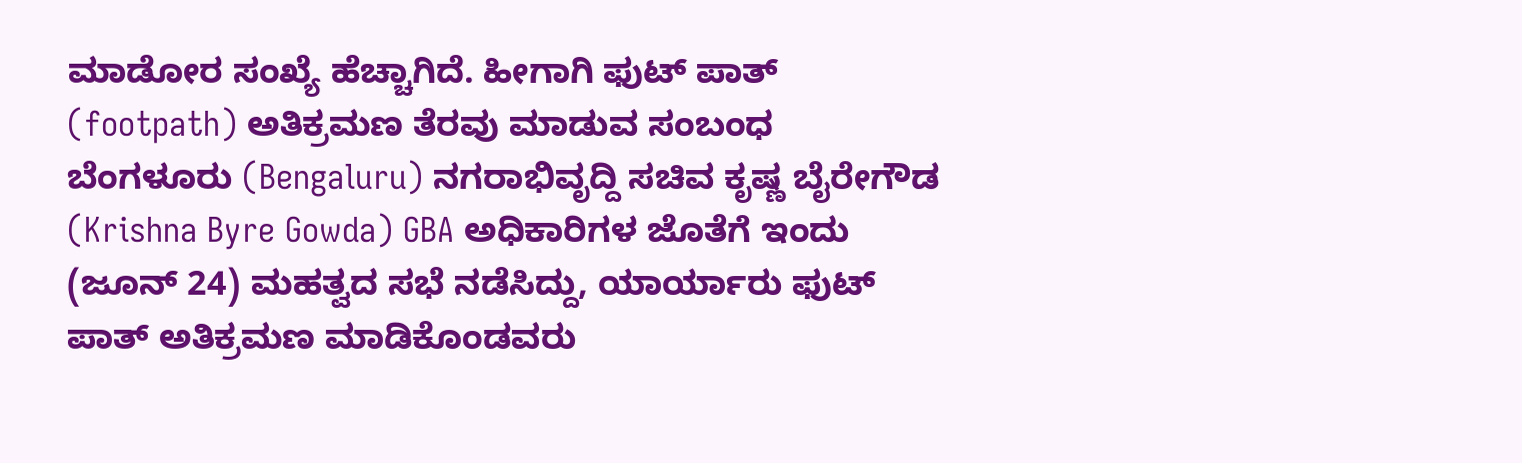ಮಾಡೋರ ಸಂಖ್ಯೆ ಹೆಚ್ಚಾಗಿದೆ. ಹೀಗಾಗಿ ಫುಟ್ ಪಾತ್ (footpath) ಅತಿಕ್ರಮಣ ತೆರವು ಮಾಡುವ ಸಂಬಂಧ ಬೆಂಗಳೂರು (Bengaluru) ನಗರಾಭಿವೃದ್ದಿ ಸಚಿವ ಕೃಷ್ಣ ಬೈರೇಗೌಡ (Krishna Byre Gowda) GBA ಅಧಿಕಾರಿಗಳ ಜೊತೆಗೆ ಇಂದು (ಜೂನ್ 24) ಮಹತ್ವದ ಸಭೆ ನಡೆಸಿದ್ದು, ಯಾರ್ಯಾರು ಫುಟ್ ಪಾತ್ ಅತಿಕ್ರಮಣ ಮಾಡಿಕೊಂಡವರು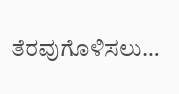ತೆರವುಗೊಳಿಸಲು…